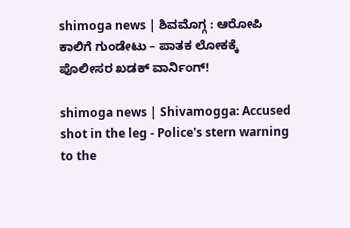shimoga news | ಶಿವಮೊಗ್ಗ : ಆರೋಪಿ ಕಾಲಿಗೆ ಗುಂಡೇಟು – ಪಾತಕ ಲೋಕಕ್ಕೆ ಪೊಲೀಸರ ಖಡಕ್ ವಾರ್ನಿಂಗ್!

shimoga news | Shivamogga: Accused shot in the leg - Police's stern warning to the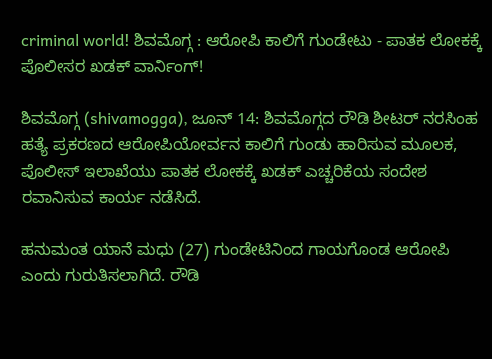criminal world! ಶಿವಮೊಗ್ಗ : ಆರೋಪಿ ಕಾಲಿಗೆ ಗುಂಡೇಟು - ಪಾತಕ ಲೋಕಕ್ಕೆ ಪೊಲೀಸರ ಖಡಕ್ ವಾರ್ನಿಂಗ್!

ಶಿವಮೊಗ್ಗ (shivamogga), ಜೂನ್ 14: ಶಿವಮೊಗ್ಗದ ರೌಡಿ ಶೀಟರ್ ನರಸಿಂಹ ಹತ್ಯೆ ಪ್ರಕರಣದ ಆರೋಪಿಯೋರ್ವನ ಕಾಲಿಗೆ ಗುಂಡು ಹಾರಿಸುವ ಮೂಲಕ, ಪೊಲೀಸ್ ಇಲಾಖೆಯು ಪಾತಕ ಲೋಕಕ್ಕೆ ಖಡಕ್ ಎಚ್ಚರಿಕೆಯ ಸಂದೇಶ ರವಾನಿಸುವ ಕಾರ್ಯ ನಡೆಸಿದೆ.

ಹನುಮಂತ ಯಾನೆ ಮಧು (27) ಗುಂಡೇಟಿನಿಂದ ಗಾಯಗೊಂಡ ಆರೋಪಿ ಎಂದು ಗುರುತಿಸಲಾಗಿದೆ. ರೌಡಿ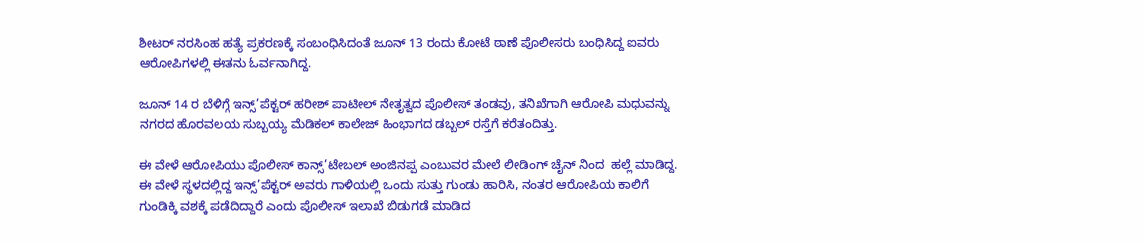ಶೀಟರ್ ನರಸಿಂಹ ಹತ್ಯೆ ಪ್ರಕರಣಕ್ಕೆ ಸಂಬಂಧಿಸಿದಂತೆ ಜೂನ್ 13 ರಂದು ಕೋಟೆ ಠಾಣೆ ಪೊಲೀಸರು ಬಂಧಿಸಿದ್ದ ಐವರು ಆರೋಪಿಗಳಲ್ಲಿ ಈತನು ಓರ್ವನಾಗಿದ್ದ.

ಜೂನ್ 14 ರ ಬೆಳಿಗ್ಗೆ ಇನ್ಸ್’ಪೆಕ್ಟರ್ ಹರೀಶ್ ಪಾಟೀಲ್ ನೇತೃತ್ವದ ಪೊಲೀಸ್ ತಂಡವು, ತನಿಖೆಗಾಗಿ ಆರೋಪಿ ಮಧುವನ್ನು ನಗರದ ಹೊರವಲಯ ಸುಬ್ಬಯ್ಯ ಮೆಡಿಕಲ್ ಕಾಲೇಜ್ ಹಿಂಭಾಗದ ಡಬ್ಬಲ್ ರಸ್ತೆಗೆ ಕರೆತಂದಿತ್ತು.

ಈ ವೇಳೆ ಆರೋಪಿಯು ಪೊಲೀಸ್ ಕಾನ್ಸ್’ಟೇಬಲ್ ಅಂಜಿನಪ್ಪ ಎಂಬುವರ ಮೇಲೆ ಲೀಡಿಂಗ್ ಚೈನ್ ನಿಂದ  ಹಲ್ಲೆ ಮಾಡಿದ್ದ. ಈ ವೇಳೆ ಸ್ಥಳದಲ್ಲಿದ್ದ ಇನ್ಸ್’ಪೆಕ್ಟರ್ ಅವರು ಗಾಳಿಯಲ್ಲಿ ಒಂದು ಸುತ್ತು ಗುಂಡು ಹಾರಿಸಿ, ನಂತರ ಆರೋಪಿಯ ಕಾಲಿಗೆ ಗುಂಡಿಕ್ಕಿ ವಶಕ್ಕೆ ಪಡೆದಿದ್ದಾರೆ ಎಂದು ಪೊಲೀಸ್ ಇಲಾಖೆ ಬಿಡುಗಡೆ ಮಾಡಿದ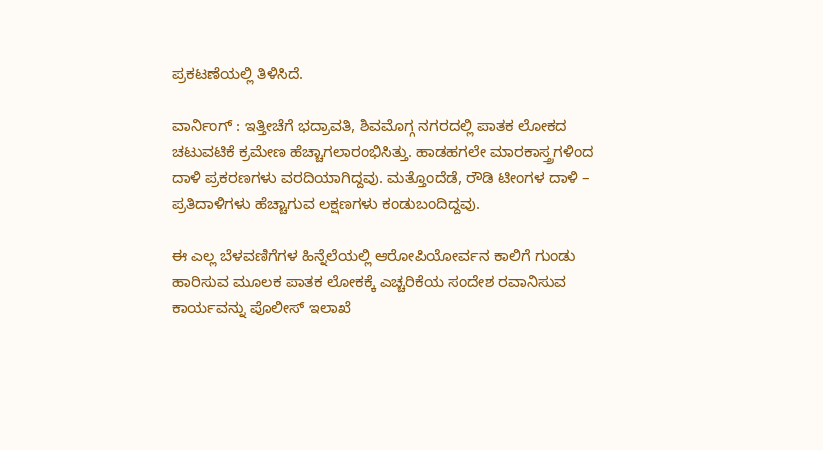ಪ್ರಕಟಣೆಯಲ್ಲಿ ತಿಳಿಸಿದೆ.

ವಾರ್ನಿಂಗ್ : ಇತ್ತೀಚೆಗೆ ಭದ್ರಾವತಿ, ಶಿವಮೊಗ್ಗ ನಗರದಲ್ಲಿ ಪಾತಕ ಲೋಕದ ಚಟುವಟಿಕೆ ಕ್ರಮೇಣ ಹೆಚ್ಚಾಗಲಾರಂಭಿಸಿತ್ತು. ಹಾಡಹಗಲೇ ಮಾರಕಾಸ್ತ್ರಗಳಿಂದ ದಾಳಿ ಪ್ರಕರಣಗಳು ವರದಿಯಾಗಿದ್ದವು. ಮತ್ತೊಂದೆಡೆ, ರೌಡಿ ಟೀಂಗಳ ದಾಳಿ – ಪ್ರತಿದಾಳಿಗಳು ಹೆಚ್ಚಾಗುವ ಲಕ್ಷಣಗಳು ಕಂಡುಬಂದಿದ್ದವು.

ಈ ಎಲ್ಲ ಬೆಳವಣಿಗೆಗಳ ಹಿನ್ನೆಲೆಯಲ್ಲಿ ಆರೋಪಿಯೋರ್ವನ ಕಾಲಿಗೆ ಗುಂಡು ಹಾರಿಸುವ ಮೂಲಕ ಪಾತಕ ಲೋಕಕ್ಕೆ ಎಚ್ಚರಿಕೆಯ ಸಂದೇಶ ರವಾನಿಸುವ ಕಾರ್ಯವನ್ನು ಪೊಲೀಸ್ ಇಲಾಖೆ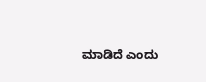ಮಾಡಿದೆ ಎಂದು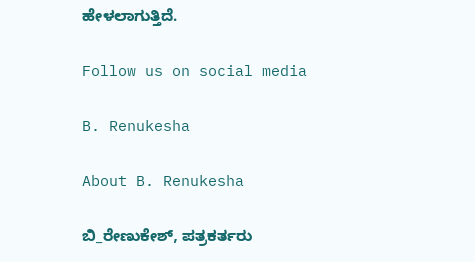ಹೇಳಲಾಗುತ್ತಿದೆ.

Follow us on social media

B. Renukesha

About B. Renukesha

ಬಿ_ರೇಣುಕೇಶ್, ಪತ್ರಕರ್ತರು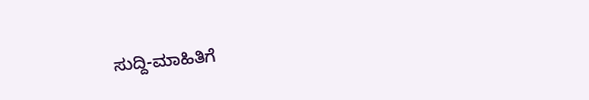ಸುದ್ದಿ-ಮಾಹಿತಿಗೆ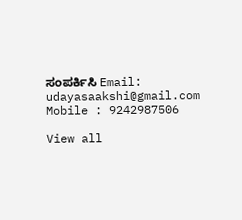ಸಂಪರ್ಕಿಸಿ Email: udayasaakshi@gmail.com Mobile : 9242987506

View all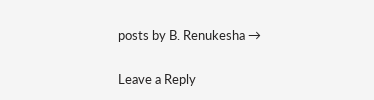posts by B. Renukesha →

Leave a Reply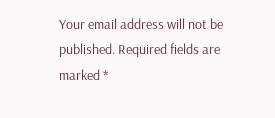Your email address will not be published. Required fields are marked *